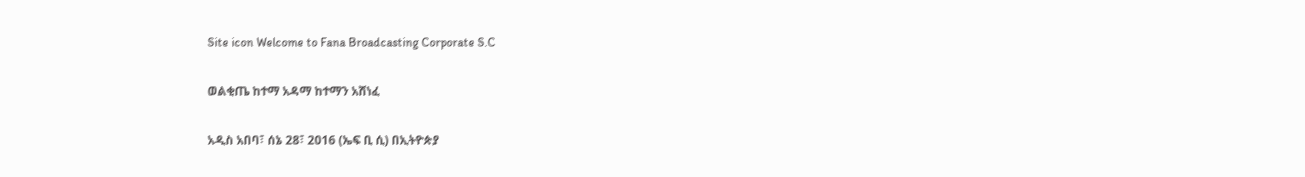Site icon Welcome to Fana Broadcasting Corporate S.C

ወልቂጤ ከተማ አዳማ ከተማን አሸነፈ

አዲስ አበባ፣ ሰኔ 28፣ 2016 (ኤፍ ቢ ሲ) በኢትዮጵያ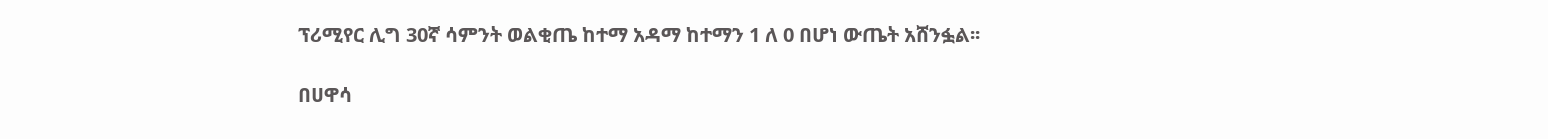ፕሪሚየር ሊግ 30ኛ ሳምንት ወልቂጤ ከተማ አዳማ ከተማን 1 ለ 0 በሆነ ውጤት አሸንፏል፡፡

በሀዋሳ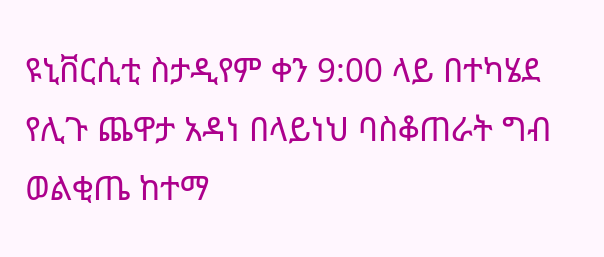ዩኒቨርሲቲ ስታዲየም ቀን 9:00 ላይ በተካሄደ የሊጉ ጨዋታ አዳነ በላይነህ ባስቆጠራት ግብ ወልቂጤ ከተማ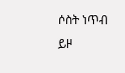ሶስት ነጥብ ይዞ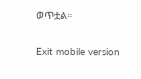ወጥቷል።

Exit mobile version